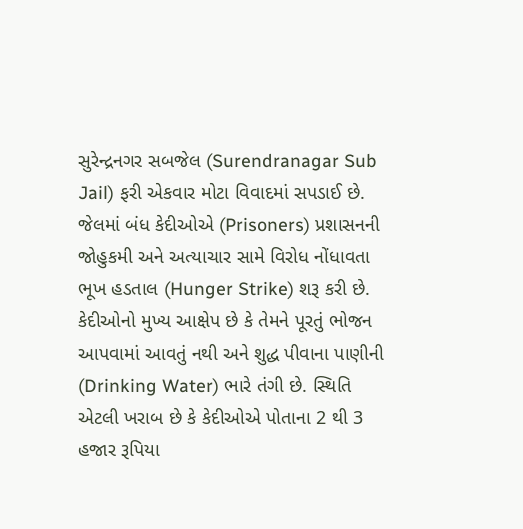સુરેન્દ્રનગર સબજેલ (Surendranagar Sub Jail) ફરી એકવાર મોટા વિવાદમાં સપડાઈ છે. જેલમાં બંધ કેદીઓએ (Prisoners) પ્રશાસનની જોહુકમી અને અત્યાચાર સામે વિરોધ નોંધાવતા ભૂખ હડતાલ (Hunger Strike) શરૂ કરી છે.
કેદીઓનો મુખ્ય આક્ષેપ છે કે તેમને પૂરતું ભોજન આપવામાં આવતું નથી અને શુદ્ધ પીવાના પાણીની (Drinking Water) ભારે તંગી છે. સ્થિતિ એટલી ખરાબ છે કે કેદીઓએ પોતાના 2 થી 3 હજાર રૂપિયા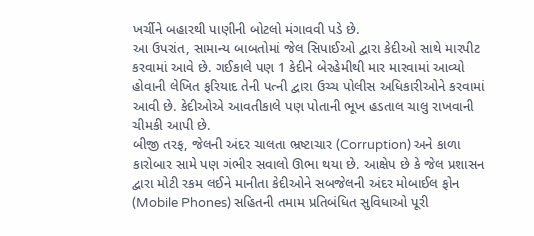ખર્ચીને બહારથી પાણીની બોટલો મંગાવવી પડે છે.
આ ઉપરાંત, સામાન્ય બાબતોમાં જેલ સિપાઈઓ દ્વારા કેદીઓ સાથે મારપીટ કરવામાં આવે છે. ગઈકાલે પણ 1 કેદીને બેરહેમીથી માર મારવામાં આવ્યો હોવાની લેખિત ફરિયાદ તેની પત્ની દ્વારા ઉચ્ચ પોલીસ અધિકારીઓને કરવામાં આવી છે. કેદીઓએ આવતીકાલે પણ પોતાની ભૂખ હડતાલ ચાલુ રાખવાની ચીમકી આપી છે.
બીજી તરફ, જેલની અંદર ચાલતા ભ્રષ્ટાચાર (Corruption) અને કાળા કારોબાર સામે પણ ગંભીર સવાલો ઊભા થયા છે. આક્ષેપ છે કે જેલ પ્રશાસન દ્વારા મોટી રકમ લઈને માનીતા કેદીઓને સબજેલની અંદર મોબાઈલ ફોન (Mobile Phones) સહિતની તમામ પ્રતિબંધિત સુવિધાઓ પૂરી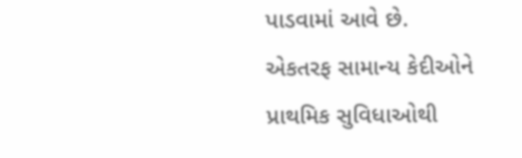પાડવામાં આવે છે.
એકતરફ સામાન્ય કેદીઓને પ્રાથમિક સુવિધાઓથી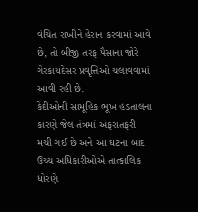વંચિત રાખીને હેરાન કરવામાં આવે છે, તો બીજી તરફ પૈસાના જોરે ગેરકાયદેસર પ્રવૃત્તિઓ ચલાવવામાં આવી રહી છે.
કેદીઓની સામૂહિક ભૂખ હડતાલના કારણે જેલ તંત્રમાં અફરાતફરી મચી ગઈ છે અને આ ઘટના બાદ ઉચ્ચ અધિકારીઓએ તાત્કાલિક ધોરણે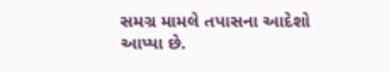સમગ્ર મામલે તપાસના આદેશો આપ્યા છે.